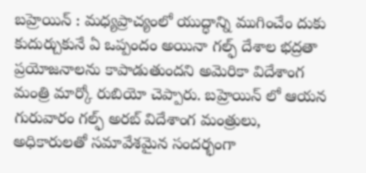బహ్రెయిన్ : మధ్యప్రాచ్యంలో యుద్ధాన్ని ముగించేం దుకు కుదుర్చుకునే ఏ ఒప్పందం అయినా గల్ఫ్ దేశాల భద్రతా ప్రయోజనాలను కాపాడుతుందని అమెరికా విదేశాంగ మంత్రి మార్కో రుబియో చెప్పారు. బహ్రెయిన్ లో ఆయన గురువారం గల్ఫ్ అరబ్ విదేశాంగ మంత్రులు, అధికారులతో సమావేశమైన సందర్భంగా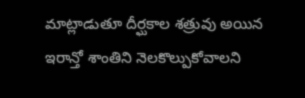మాట్లాడుతూ దీర్ఘకాల శత్రువు అయిన ఇరాన్తో శాంతిని నెలకొల్పుకోవాలని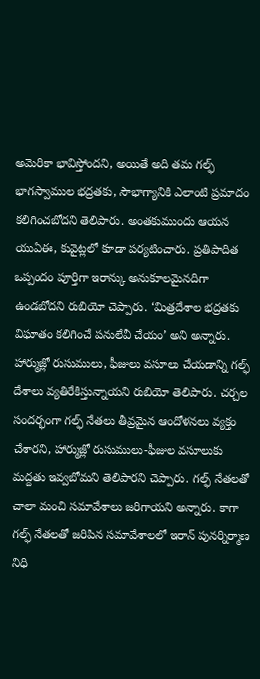అమెరికా భావిస్తోందని, అయితే అది తమ గల్ఫ్ భాగస్వాముల భద్రతకు, సౌభాగ్యానికి ఎలాంటి ప్రమాదం కలిగించబోదని తెలిపారు. అంతకుముందు ఆయన యుఏఈ, కువైట్లలో కూడా పర్యటించారు. ప్రతిపాదిత ఒప్పందం పూర్తిగా ఇరాన్కు అనుకూలమైనదిగా ఉండబోదని రుబియో చెప్పారు. ‘మిత్రదేశాల భద్రతకు విఘాతం కలిగించే పనులేవీ చేయం’ అని అన్నారు. హార్ముజ్లో రుసుములు, ఫీజులు వసూలు చేయడాన్ని గల్ఫ్ దేశాలు వ్యతిరేకిస్తున్నాయని రుబియో తెలిపారు. చర్చల సందర్భంగా గల్ఫ్ నేతలు తీవ్రమైన ఆందోళనలు వ్యక్తం చేశారని, హార్ముజ్లో రుసుములు-ఫీజుల వసూలుకు మద్దతు ఇవ్వబోమని తెలిపారని చెప్పారు. గల్ఫ్ నేతలతో చాలా మంచి సమావేశాలు జరిగాయని అన్నారు. కాగా గల్ఫ్ నేతలతో జరిపిన సమావేశాలలో ఇరాన్ పునర్నిర్మాణ నిధి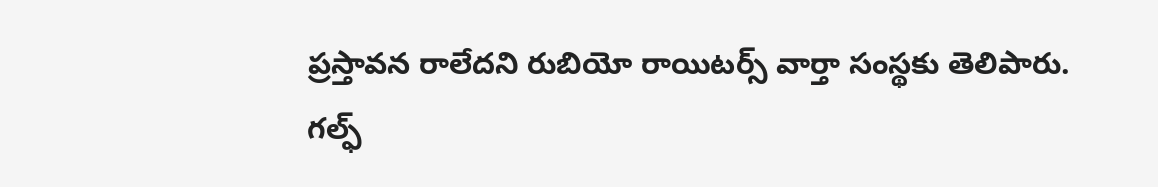ప్రస్తావన రాలేదని రుబియో రాయిటర్స్ వార్తా సంస్థకు తెలిపారు.
గల్ఫ్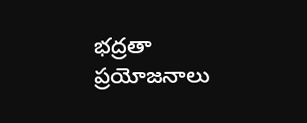భద్రతా ప్రయోజనాలు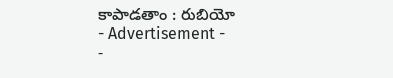కాపాడతాం : రుబియో
- Advertisement -
-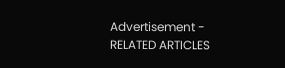Advertisement -
RELATED ARTICLES